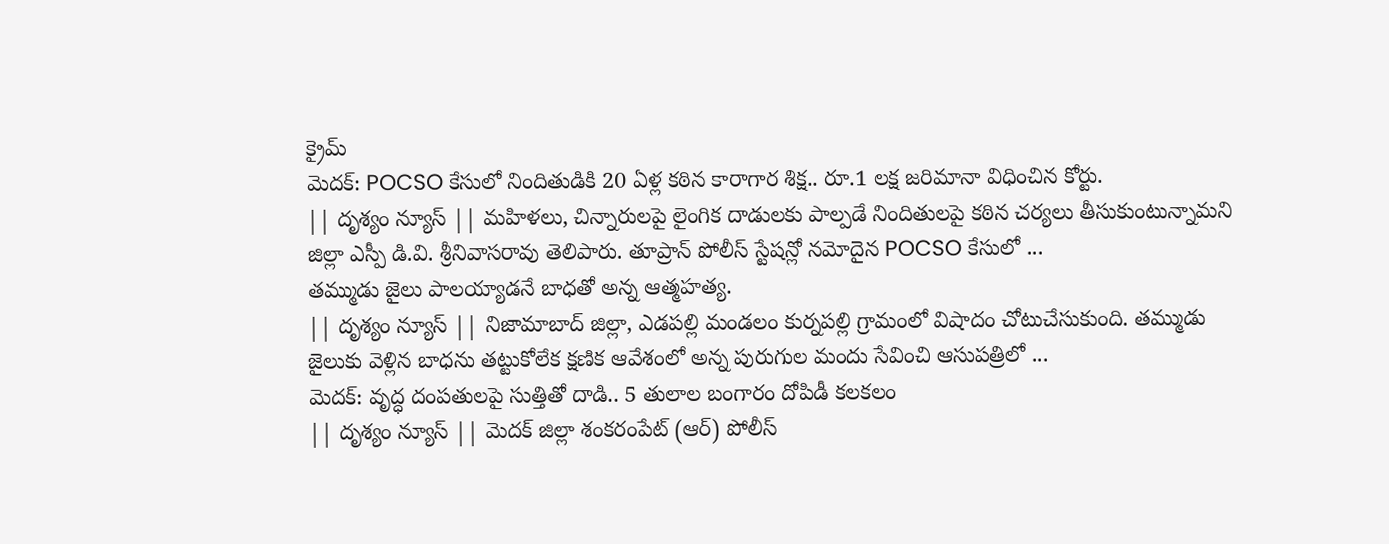క్రైమ్
మెదక్: POCSO కేసులో నిందితుడికి 20 ఏళ్ల కఠిన కారాగార శిక్ష.. రూ.1 లక్ష జరిమానా విధించిన కోర్టు.
|| దృశ్యం న్యూస్ || మహిళలు, చిన్నారులపై లైంగిక దాడులకు పాల్పడే నిందితులపై కఠిన చర్యలు తీసుకుంటున్నామని జిల్లా ఎస్పీ డి.వి. శ్రీనివాసరావు తెలిపారు. తూప్రాన్ పోలీస్ స్టేషన్లో నమోదైన POCSO కేసులో ...
తమ్ముడు జైలు పాలయ్యాడనే బాధతో అన్న ఆత్మహత్య.
|| దృశ్యం న్యూస్ || నిజామాబాద్ జిల్లా, ఎడపల్లి మండలం కుర్నపల్లి గ్రామంలో విషాదం చోటుచేసుకుంది. తమ్ముడు జైలుకు వెళ్లిన బాధను తట్టుకోలేక క్షణిక ఆవేశంలో అన్న పురుగుల మందు సేవించి ఆసుపత్రిలో ...
మెదక్: వృద్ధ దంపతులపై సుత్తితో దాడి.. 5 తులాల బంగారం దోపిడీ కలకలం
|| దృశ్యం న్యూస్ || మెదక్ జిల్లా శంకరంపేట్ (ఆర్) పోలీస్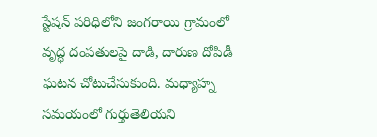స్టేషన్ పరిధిలోని జంగరాయి గ్రామంలో వృద్ధ దంపతులపై దాడి, దారుణ దోపిడీ ఘటన చోటుచేసుకుంది. మధ్యాహ్న సమయంలో గుర్తుతెలియని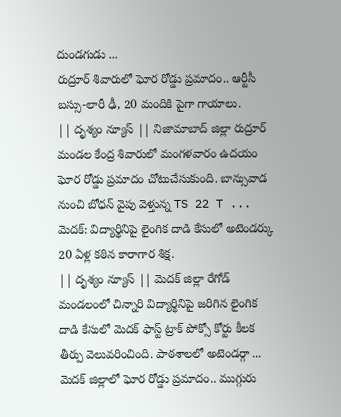దుండగుడు ...
రుద్రూర్ శివారులో ఘోర రోడ్డు ప్రమాదం.. ఆర్టీసీ బస్సు-లారీ ఢీ, 20 మందికి పైగా గాయాలు.
|| దృశ్యం న్యూస్ || నిజామాబాద్ జిల్లా రుద్రూర్ మండల కేంద్ర శివారులో మంగళవారం ఉదయం ఘోర రోడ్డు ప్రమాదం చోటుచేసుకుంది. బాన్సువాడ నుంచి బోధన్ వైపు వెళ్తున్న TS 22 T ...
మెదక్: విద్యార్థినిపై లైంగిక దాడి కేసులో అటెండర్కు 20 ఏళ్ల కఠిన కారాగార శిక్ష.
|| దృశ్యం న్యూస్ || మెదక్ జిల్లా రేగోడ్ మండలంలో చిన్నారి విద్యార్థినిపై జరిగిన లైంగిక దాడి కేసులో మెదక్ ఫాస్ట్ ట్రాక్ పోక్సో కోర్టు కీలక తీర్పు వెలువరించింది. పాఠశాలలో అటెండర్గా ...
మెదక్ జిల్లాలో ఘోర రోడ్డు ప్రమాదం.. ముగ్గురు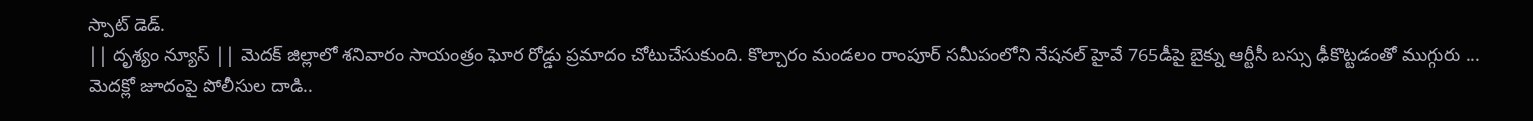స్పాట్ డెడ్.
|| దృశ్యం న్యూస్ || మెదక్ జిల్లాలో శనివారం సాయంత్రం ఘోర రోడ్డు ప్రమాదం చోటుచేసుకుంది. కొల్చారం మండలం రాంపూర్ సమీపంలోని నేషనల్ హైవే 765డీపై బైక్ను ఆర్టీసీ బస్సు ఢీకొట్టడంతో ముగ్గురు ...
మెదక్లో జూదంపై పోలీసుల దాడి..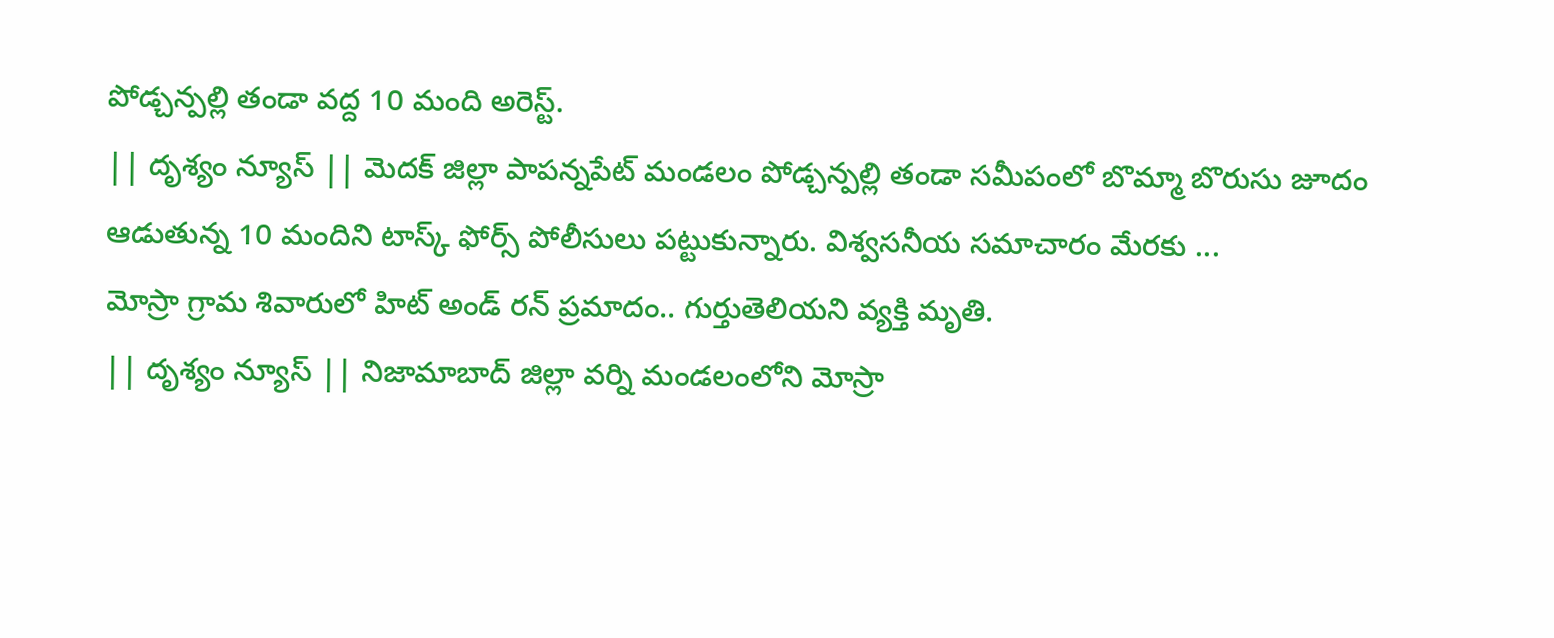పోడ్చన్పల్లి తండా వద్ద 10 మంది అరెస్ట్.
|| దృశ్యం న్యూస్ || మెదక్ జిల్లా పాపన్నపేట్ మండలం పోడ్చన్పల్లి తండా సమీపంలో బొమ్మా బొరుసు జూదం ఆడుతున్న 10 మందిని టాస్క్ ఫోర్స్ పోలీసులు పట్టుకున్నారు. విశ్వసనీయ సమాచారం మేరకు ...
మోస్రా గ్రామ శివారులో హిట్ అండ్ రన్ ప్రమాదం.. గుర్తుతెలియని వ్యక్తి మృతి.
|| దృశ్యం న్యూస్ || నిజామాబాద్ జిల్లా వర్ని మండలంలోని మోస్రా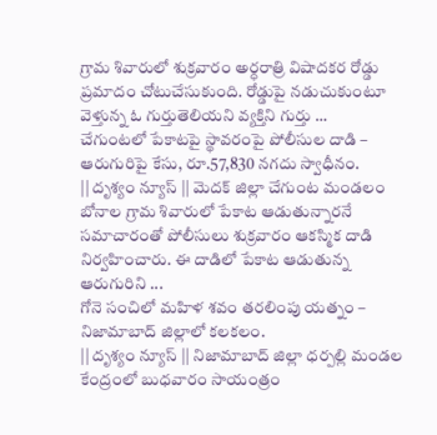గ్రామ శివారులో శుక్రవారం అర్ధరాత్రి విషాదకర రోడ్డు ప్రమాదం చోటుచేసుకుంది. రోడ్డుపై నడుచుకుంటూ వెళ్తున్న ఓ గుర్తుతెలియని వ్యక్తిని గుర్తు ...
చేగుంటలో పేకాటపై స్థావరంపై పోలీసుల దాడి – ఆరుగురిపై కేసు, రూ.57,830 నగదు స్వాధీనం.
|| దృశ్యం న్యూస్ || మెదక్ జిల్లా చేగుంట మండలం బోనాల గ్రామ శివారులో పేకాట ఆడుతున్నారనే సమాచారంతో పోలీసులు శుక్రవారం ఆకస్మిక దాడి నిర్వహించారు. ఈ దాడిలో పేకాట ఆడుతున్న ఆరుగురిని ...
గోనె సంచిలో మహిళ శవం తరలింపు యత్నం – నిజామాబాద్ జిల్లాలో కలకలం.
|| దృశ్యం న్యూస్ || నిజామాబాద్ జిల్లా ధర్పల్లి మండల కేంద్రంలో బుధవారం సాయంత్రం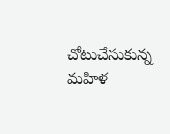చోటుచేసుకున్న మహిళ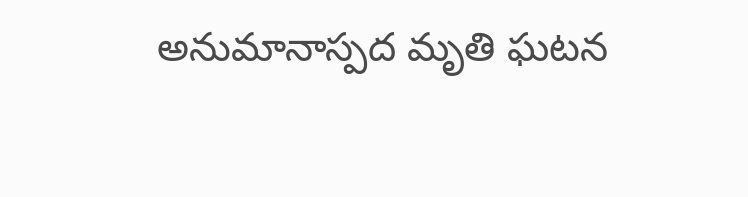అనుమానాస్పద మృతి ఘటన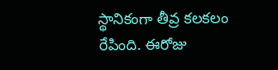స్థానికంగా తీవ్ర కలకలం రేపింది. ఈరోజు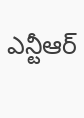ఎన్టీఆర్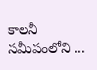కాలనీ సమీపంలోని ...